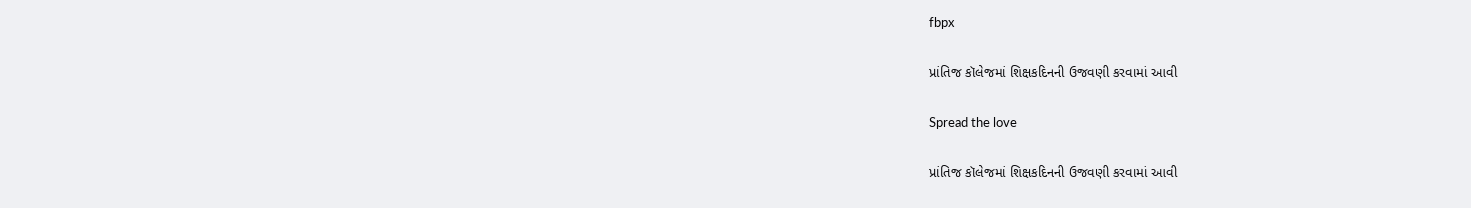fbpx

પ્રાંતિજ કૉલેજમાં શિક્ષકદિનની ઉજવણી કરવામાં આવી

Spread the love

પ્રાંતિજ કૉલેજમાં શિક્ષકદિનની ઉજવણી કરવામાં આવી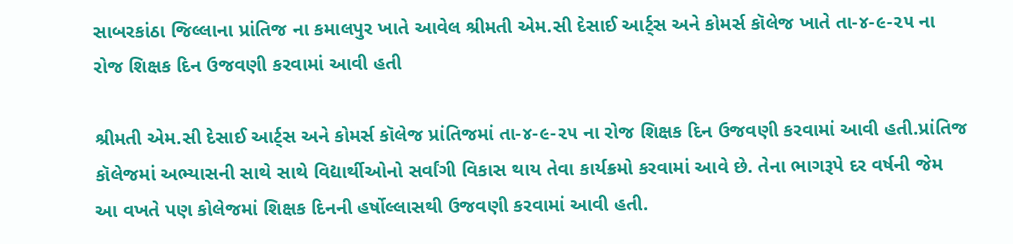સાબરકાંઠા જિલ્લાના પ્રાંતિજ ના કમાલપુર ખાતે આવેલ શ્રીમતી એમ.સી દેસાઈ આર્ટ્સ અને કોમર્સ કૉલેજ ખાતે તા-૪-૯-૨૫ ના રોજ શિક્ષક દિન ઉજવણી કરવામાં આવી હતી

શ્રીમતી એમ.સી દેસાઈ આર્ટ્સ અને કોમર્સ કૉલેજ પ્રાંતિજમાં તા-૪-૯-૨૫ ના રોજ શિક્ષક દિન ઉજવણી કરવામાં આવી હતી.પ્રાંતિજ કૉલેજમાં અભ્યાસની સાથે સાથે વિદ્યાર્થીઓનો સર્વાંગી વિકાસ થાય તેવા કાર્યક્રમો કરવામાં આવે છે. તેના ભાગરૂપે દર વર્ષની જેમ આ વખતે પણ કોલેજમાં શિક્ષક દિનની હર્ષોલ્લાસથી ઉજવણી કરવામાં આવી હતી.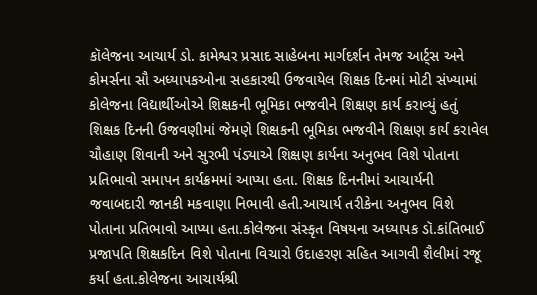કૉલેજના આચાર્ય ડો. કામેશ્વર પ્રસાદ સાહેબના માર્ગદર્શન તેમજ આર્ટ્સ અને કોમર્સના સૌ અધ્યાપકઓના સહકારથી ઉજવાયેલ શિક્ષક દિનમાં મોટી સંખ્યામાં કોલેજના વિદ્યાર્થીઓએ શિક્ષકની ભૂમિકા ભજવીને શિક્ષણ કાર્ય કરાવ્યું હતું
શિક્ષક દિનની ઉજવણીમાં જેમણે શિક્ષકની ભૂમિકા ભજવીને શિક્ષણ કાર્ય કરાવેલ ચૌહાણ શિવાની અને સુરભી પંડ્યાએ શિક્ષણ કાર્યના અનુભવ વિશે પોતાના પ્રતિભાવો સમાપન કાર્યક્રમમાં આપ્યા હતા. શિક્ષક દિનનીમાં આચાર્યની જવાબદારી જાનકી મકવાણા નિભાવી હતી.આચાર્ય તરીકેના અનુભવ વિશે પોતાના પ્રતિભાવો આપ્યા હતા.કોલેજના સંસ્કૃત વિષયના અધ્યાપક ડૉ.કાંતિભાઈ પ્રજાપતિ શિક્ષકદિન વિશે પોતાના વિચારો ઉદાહરણ સહિત આગવી શૈલીમાં રજૂ કર્યા હતા.કોલેજના આચાર્યશ્રી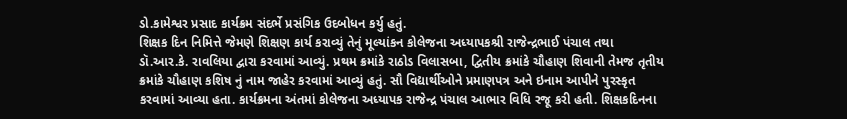ડો.કામેશ્વર પ્રસાદ કાર્યક્રમ સંદર્ભે પ્રસંગિક ઉદબોધન કર્યુ હતું.
શિક્ષક દિન નિમિત્તે જેમણે શિક્ષણ કાર્ય કરાવ્યું તેનું મૂલ્યાંકન કોલેજના અધ્યાપકશ્રી રાજેન્દ્રભાઈ પંચાલ તથા ડૉ.આર.કે. રાવલિયા દ્વારા કરવામાં આવ્યું. પ્રથમ ક્રમાંકે રાઠોડ વિલાસબા, દ્વિતીય ક્રમાંકે ચૌહાણ શિવાની તેમજ તૃતીય ક્રમાંકે ચૌહાણ કશિષ નું નામ જાહેર કરવામાં આવ્યું હતું. સૌ વિદ્યાર્થીઓને પ્રમાણપત્ર અને ઇનામ આપીને પુરસ્કૃત કરવામાં આવ્યા હતા. કાર્યક્રમના અંતમાં કોલેજના અધ્યાપક રાજેન્દ્ર પંચાલ આભાર વિધિ રજૂ કરી હતી. શિક્ષકદિનના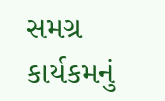સમગ્ર કાર્યકમનું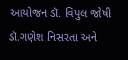આયોજન ડૉ. વિપુલ જોષી ડૉ.ગણેશ નિસરતા અને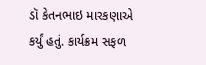ડૉ કેતનભાઇ મારકણાએ કર્યું હતું. કાર્યક્રમ સફળ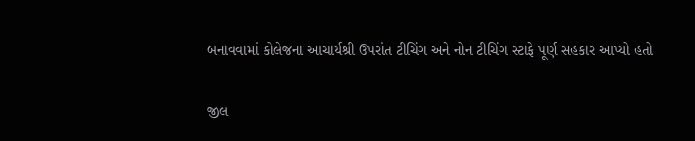બનાવવામાં કોલેજના આચાર્યશ્રી ઉપરાંત ટીચિંગ અને નોન ટીચિંગ સ્ટાફે પૂર્ણ સહકાર આપ્યો હતો

જીલ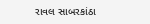રાવલ સાબરકાંઠા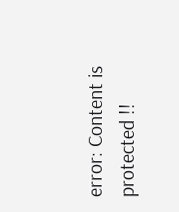error: Content is protected !!